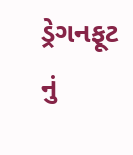ડ્રેગનફૂટ નું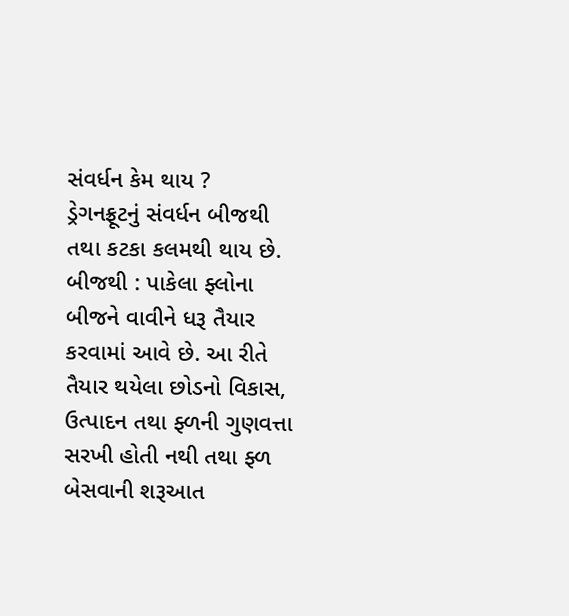સંવર્ધન કેમ થાય ?
ડ્રેગનફ્રૂટનું સંવર્ધન બીજથી તથા કટકા કલમથી થાય છે. બીજથી : પાકેલા ફ્લોના બીજને વાવીને ધરૂ તૈયાર કરવામાં આવે છે. આ રીતે તૈયાર થયેલા છોડનો વિકાસ, ઉત્પાદન તથા ફ્ળની ગુણવત્તા સરખી હોતી નથી તથા ફ્ળ બેસવાની શરૂઆત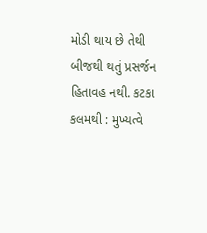મોડી થાય છે તેથી બીજથી થતું પ્રસર્જન હિતાવહ નથી. કટકા કલમથી : મુખ્યત્વે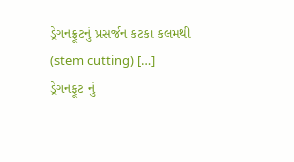ડ્રેગનફ્રૂટનું પ્રસર્જન કટકા કલમથી (stem cutting) […]
ડ્રેગનફૂટ નું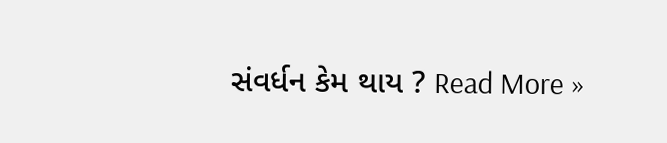સંવર્ધન કેમ થાય ? Read More »